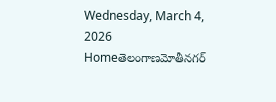Wednesday, March 4, 2026
Homeతెలంగాణమోతీనగర్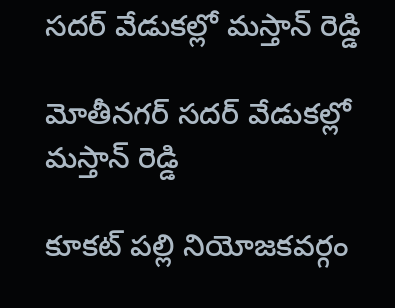సదర్ వేడుకల్లో మస్తాన్ రెడ్డి

మోతీనగర్ సదర్ వేడుకల్లో మస్తాన్ రెడ్డి

కూకట్ పల్లి నియోజకవర్గం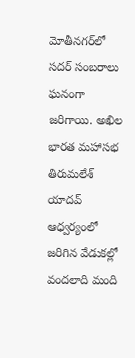మోతీనగర్‌లో సదర్ సంబరాలు ఘనంగా జరిగాయి. అఖిల భారత మహాసభ తిరుమలేశ్ యాదవ్ ఆధ్వర్యంలో జరిగిన వేడుకల్లో వందలాది మంది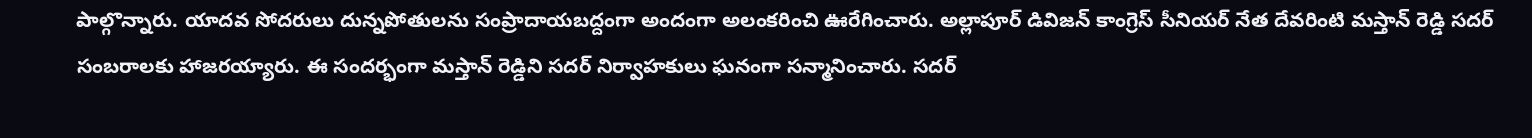పాల్గొన్నారు. యాదవ సోదరులు దున్నపోతులను సంప్రాదాయబద్దంగా అందంగా అలంకరించి ఊరేగించారు. అల్లాపూర్ డివిజన్ కాంగ్రెస్ సీనియర్ నేత దేవరింటి మస్తాన్ రెడ్డి సదర్ సంబరాలకు హాజరయ్యారు. ఈ సందర్భంగా మస్తాన్ రెడ్డిని సదర్ నిర్వాహకులు ఘనంగా సన్మానించారు. సదర్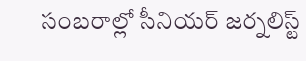సంబరాల్లో సీనియర్ జర్నలిస్ట్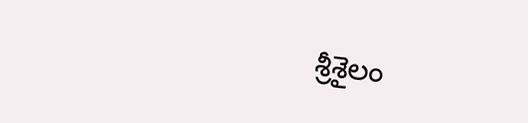శ్రీశైలం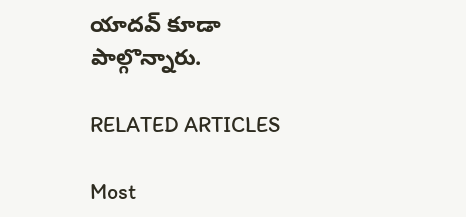యాదవ్ కూడా పాల్గొన్నారు.

RELATED ARTICLES

Most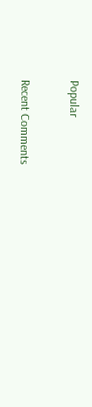Popular

Recent Comments